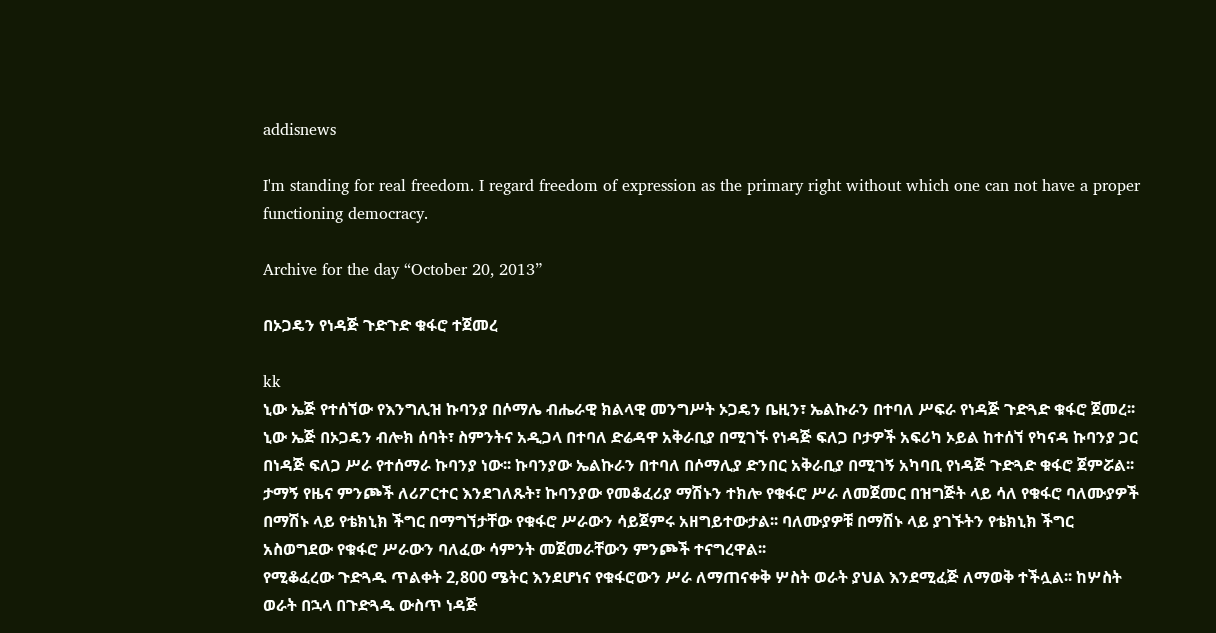addisnews

I'm standing for real freedom. I regard freedom of expression as the primary right without which one can not have a proper functioning democracy.

Archive for the day “October 20, 2013”

በኦጋዴን የነዳጅ ጉድጉድ ቁፋሮ ተጀመረ

kk
ኒው ኤጅ የተሰኘው የእንግሊዝ ኩባንያ በሶማሌ ብሔራዊ ክልላዊ መንግሥት ኦጋዴን ቤዚን፣ ኤልኩራን በተባለ ሥፍራ የነዳጅ ጉድጓድ ቁፋሮ ጀመረ፡፡ ኒው ኤጅ በኦጋዴን ብሎክ ሰባት፣ ስምንትና አዲጋላ በተባለ ድሬዳዋ አቅራቢያ በሚገኙ የነዳጅ ፍለጋ ቦታዎች አፍሪካ ኦይል ከተሰኘ የካናዳ ኩባንያ ጋር በነዳጅ ፍለጋ ሥራ የተሰማራ ኩባንያ ነው፡፡ ኩባንያው ኤልኩራን በተባለ በሶማሊያ ድንበር አቅራቢያ በሚገኝ አካባቢ የነዳጅ ጉድጓድ ቁፋሮ ጀምሯል፡፡
ታማኝ የዜና ምንጮች ለሪፖርተር እንደገለጹት፣ ኩባንያው የመቆፈሪያ ማሽኑን ተክሎ የቁፋሮ ሥራ ለመጀመር በዝግጅት ላይ ሳለ የቁፋሮ ባለሙያዎች በማሽኑ ላይ የቴክኒክ ችግር በማግኘታቸው የቁፋሮ ሥራውን ሳይጀምሩ አዘግይተውታል፡፡ ባለሙያዎቹ በማሽኑ ላይ ያገኙትን የቴክኒክ ችግር አስወግደው የቁፋሮ ሥራውን ባለፈው ሳምንት መጀመራቸውን ምንጮች ተናግረዋል፡፡
የሚቆፈረው ጉድጓዱ ጥልቀት 2,800 ሜትር እንደሆነና የቁፋሮውን ሥራ ለማጠናቀቅ ሦስት ወራት ያህል እንደሚፈጅ ለማወቅ ተችሏል፡፡ ከሦስት ወራት በኋላ በጉድጓዱ ውስጥ ነዳጅ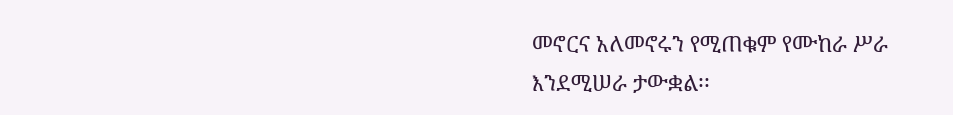መኖርና አለመኖሩን የሚጠቁም የሙከራ ሥራ እንደሚሠራ ታውቋል፡፡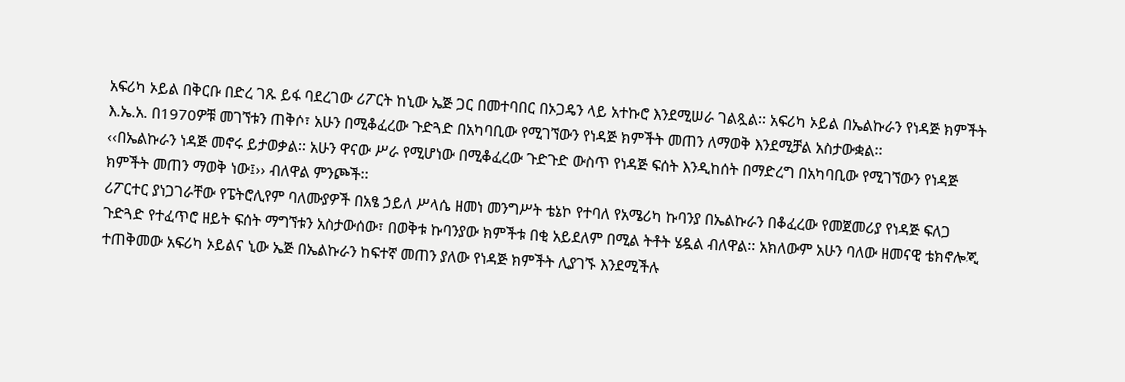አፍሪካ ኦይል በቅርቡ በድረ ገጹ ይፋ ባደረገው ሪፖርት ከኒው ኤጅ ጋር በመተባበር በኦጋዴን ላይ አተኩሮ እንደሚሠራ ገልጿል፡፡ አፍሪካ ኦይል በኤልኩራን የነዳጅ ክምችት እ.ኤ.አ. በ1970ዎቹ መገኘቱን ጠቅሶ፣ አሁን በሚቆፈረው ጉድጓድ በአካባቢው የሚገኘውን የነዳጅ ክምችት መጠን ለማወቅ እንደሚቻል አስታውቋል፡፡
‹‹በኤልኩራን ነዳጅ መኖሩ ይታወቃል፡፡ አሁን ዋናው ሥራ የሚሆነው በሚቆፈረው ጉድጉድ ውስጥ የነዳጅ ፍሰት እንዲከሰት በማድረግ በአካባቢው የሚገኘውን የነዳጅ ክምችት መጠን ማወቅ ነው፤›› ብለዋል ምንጮች፡፡
ሪፖርተር ያነጋገራቸው የፔትሮሊየም ባለሙያዎች በአፄ ኃይለ ሥላሴ ዘመነ መንግሥት ቴኔኮ የተባለ የአሜሪካ ኩባንያ በኤልኩራን በቆፈረው የመጀመሪያ የነዳጅ ፍለጋ ጉድጓድ የተፈጥሮ ዘይት ፍሰት ማግኘቱን አስታውሰው፣ በወቅቱ ኩባንያው ክምችቱ በቂ አይደለም በሚል ትቶት ሄዷል ብለዋል፡፡ አክለውም አሁን ባለው ዘመናዊ ቴክኖሎጂ ተጠቅመው አፍሪካ ኦይልና ኒው ኤጅ በኤልኩራን ከፍተኛ መጠን ያለው የነዳጅ ክምችት ሊያገኙ እንደሚችሉ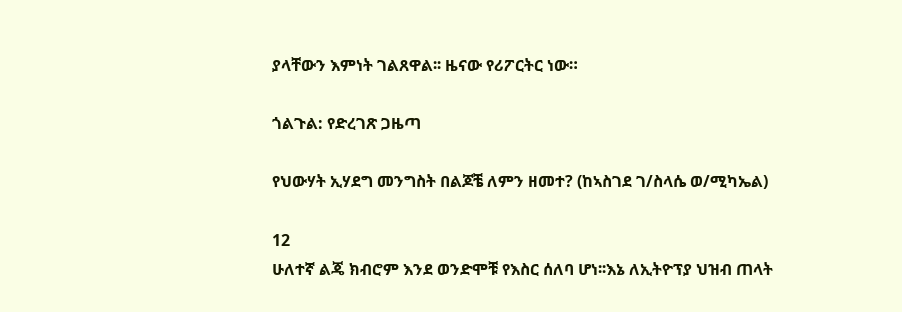ያላቸውን እምነት ገልጸዋል፡፡ ዜናው የሪፖርትር ነው።

ጎልጉል: የድረገጽ ጋዜጣ

የህውሃት ኢሃደግ መንግስት በልጆቼ ለምን ዘመተ? (ከኣስገደ ገ/ስላሴ ወ/ሚካኤል)

12
ሁለተኛ ልጄ ክብሮም እንደ ወንድሞቹ የእስር ሰለባ ሆነ፡፡እኔ ለኢትዮፕያ ህዝብ ጠላት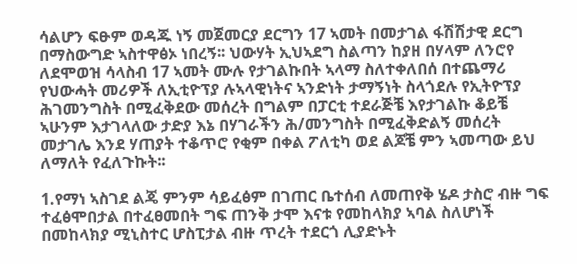ሳልሆን ፍፁም ወዳጁ ነኝ መጀመርያ ደርግን 17 ኣመት በመታገል ፋሽሽታዊ ደርግ በማስውግድ ኣስተዋፅኦ ነበረኝ፡፡ ህውሃት ኢህኣደግ ስልጣን ከያዘ በሃላም ለንሮየ ለደሞወዝ ሳላስብ 17 ኣመት ሙሉ የታገልኩበት ኣላማ ስለተቀለበሰ በተጨማሪ የህውሓት መሪዎች ለኢቲዮፕያ ሉኣላዊነትና ኣንድነት ታማኝነት ስላጎደሉ የኢትዮፕያ ሕገመንግስት በሚፈቅደው መሰረት በግልም በፓርቲ ተደራጅቼ እየታገልኩ ቆይቼ ኣሁንም እታገላለው ታድያ እኔ በሃገራችን ሕ/መንግስት በሚፈቅድልኝ መሰረት መታገሌ እንደ ሃጠያት ተቆጥሮ የቂም በቀል ፖለቲካ ወደ ልጆቼ ምን ኣመጣው ይህ ለማለት የፈለጉኩት፡፡

1.የማነ ኣስገደ ልጄ ምንም ሳይፈፅም በገጠር ቤተሰብ ለመጠየቅ ሄዶ ታስሮ ብዙ ግፍ ተፈፅሞበታል በተፈፀመበት ግፍ ጠንቅ ታሞ እናቱ የመከላክያ ኣባል ስለሆነች በመከላክያ ሚኒስተር ሆስፒታል ብዙ ጥረት ተደርጎ ሊያድኑት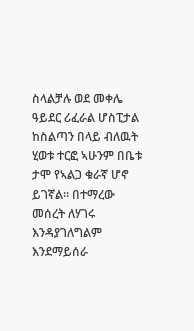ስላልቻሉ ወደ መቀሌ ዓይደር ሪፈራል ሆስፒታል ከስልጣን በላይ ብለዉት ሂወቱ ተርፎ ኣሁንም በቤቱ ታሞ የኣልጋ ቁራኛ ሆኖ ይገኛል፡፡ በተማረው መሰረት ለሃገሩ እንዳያገለግልም እንደማይሰራ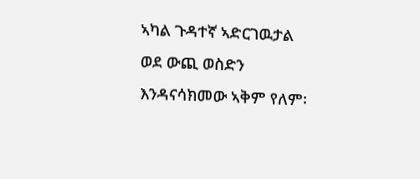ኣካል ጉዳተኛ ኣድርገዉታል ወደ ውጪ ወስድን እንዳናሳክመው ኣቅም የለም፡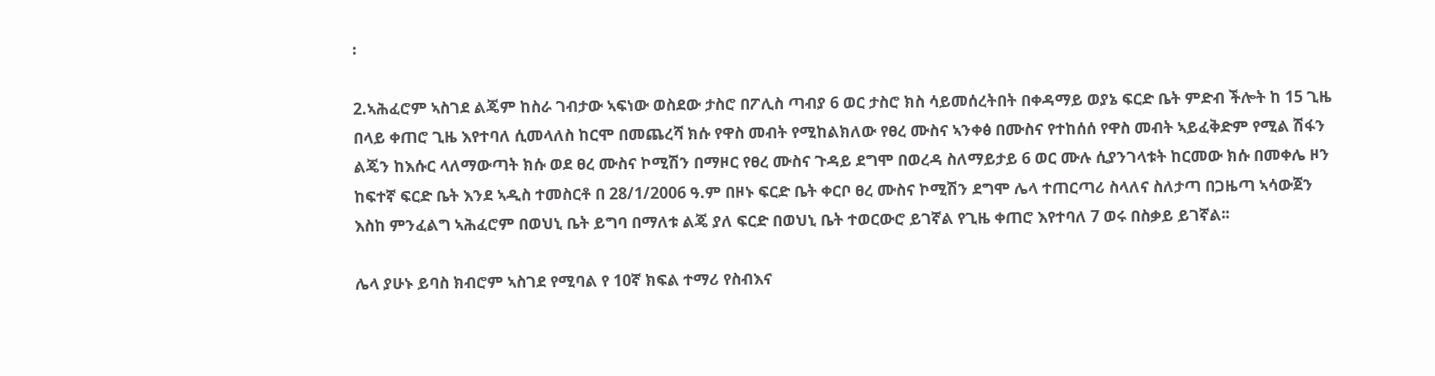፡

2.ኣሕፈሮም ኣስገደ ልጄም ከስራ ገብታው ኣፍነው ወስደው ታስሮ በፖሊስ ጣብያ 6 ወር ታስሮ ክስ ሳይመሰረትበት በቀዳማይ ወያኔ ፍርድ ቤት ምድብ ችሎት ከ 15 ጊዜ በላይ ቀጠሮ ጊዜ እየተባለ ሲመላለስ ከርሞ በመጨረሻ ክሱ የዋስ መብት የሚከልክለው የፀረ ሙስና ኣንቀፅ በሙስና የተከሰሰ የዋስ መብት ኣይፈቅድም የሚል ሽፋን ልጄን ከእሱር ላለማውጣት ክሱ ወደ ፀረ ሙስና ኮሚሽን በማዞር የፀረ ሙስና ጉዳይ ደግሞ በወረዳ ስለማይታይ 6 ወር ሙሉ ሲያንገላቱት ከርመው ክሱ በመቀሌ ዞን ከፍተኛ ፍርድ ቤት እንደ ኣዲስ ተመስርቶ በ 28/1/2006 ዓ.ም በዞኑ ፍርድ ቤት ቀርቦ ፀረ ሙስና ኮሚሽን ደግሞ ሌላ ተጠርጣሪ ስላለና ስለታጣ በጋዜጣ ኣሳውጀን እስከ ምንፈልግ ኣሕፈሮም በወህኒ ቤት ይግባ በማለቱ ልጄ ያለ ፍርድ በወህኒ ቤት ተወርውሮ ይገኛል የጊዜ ቀጠሮ እየተባለ 7 ወሩ በስቃይ ይገኛል፡፡

ሌላ ያሁኑ ይባስ ክብሮም ኣስገደ የሚባል የ 10ኛ ክፍል ተማሪ የስብእና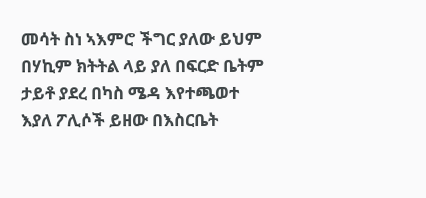መሳት ስነ ኣእምሮ ችግር ያለው ይህም በሃኪም ክትትል ላይ ያለ በፍርድ ቤትም ታይቶ ያደረ በካስ ሜዳ እየተጫወተ እያለ ፖሊሶች ይዘው በእስርቤት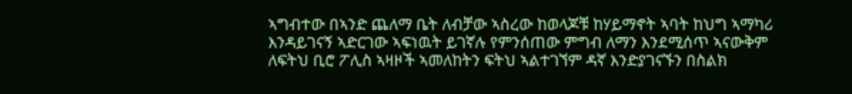ኣግብተው በኣንድ ጨለማ ቤት ለብቻው ኣስረው ከወላጆቹ ከሃይማኖት ኣባት ከህግ ኣማካሪ እንዳይገናኝ ኣድርገው ኣፍነዉት ይገኛሉ የምንሰጠው ምግብ ለማን እንደሚሰጥ ኣናውቅም ለፍትህ ቢሮ ፖሊስ ኣዛዞች ኣመለከትን ፍትህ ኣልተገኘም ዳኛ እንድያገናኙን በስልክ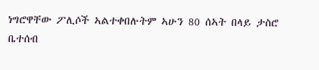ነግሮዋቸው ፖሊሶች ኣልተቀበሉትም ኣሁን 80 ሰኣት በላይ ታስሮ ቤተሰብ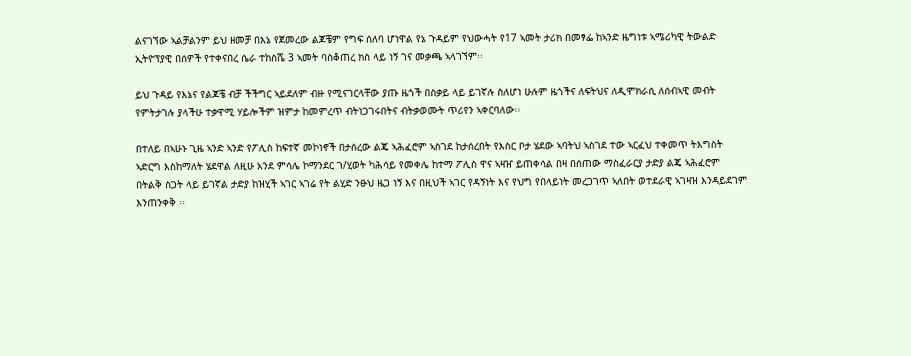ልናገኘው ኣልቻልንም ይህ ዘመቻ በእኔ የጀመረው ልጆቼም የግፍ ሰለባ ሆነዋል የኔ ጉዳይም የህውሓት የ17 ኣመት ታሪክ በመፃፌ ከኣንድ ዜግነቱ ኣሜሪካዊ ትውልድ ኢትዮፕያዊ በሰዎች የተቀናበረ ሴራ ተከስሼ 3 ኣመት ባስቆጠረ ክስ ላይ ነኝ ገና መቃጫ ኣላገኘም፡፡

ይህ ጉዳይ የእኔና የልጆቼ ብቻ ችችግር ኣይደለም ብዙ የሚናገርላቸው ያጡ ዜጎች በስቃይ ላይ ይገኛሉ ስለሆነ ሁሉም ዜጎችና ለፍትህና ለዲሞክራሲ ለሰብኣዊ መብት የምትታገሉ ያላችሁ ተቃዋሚ ሃይሎችም ዝምታ ከመምረጥ ብትነጋገሩበትና ብትቃወሙት ጥሪየን ኣቀርባለው፡፡

በተለይ በኣሁኑ ጊዜ ኣንድ ኣንድ የፖሊስ ከፍተኛ መኮነኖች በታሰረው ልጄ ኣሕፈሮም ኣስገደ ከታሰረበት የእስር ቦታ ሄደው ኣባትህ ኣስገደ ተው ኣርፈህ ተቀመጥ ትእግስት ኣድርግ እስከማለት ሄደዋል ለዚሁ አንደ ምሳሌ ኮማንደር ገ/ሂወት ካሕሳይ የመቀሌ ከተማ ፖሊስ ዋና ኣዛዠ ይጠቀሳል በዛ በሰጠው ማስፈራርያ ታድያ ልጄ ኣሕፈሮም በትልቅ ስጋት ላይ ይገኛል ታድያ ከዝሂች ኣገር ኣገሬ የት ልሂድ ንፁህ ዜጋ ነኝ እና በዚህች ኣገር የዳኝነት እና የህግ የበላይነት መረጋገጥ ኣለበት ወተደራዊ ኣገዛዝ እንዳይደገም እንጠንቀቅ ፡፡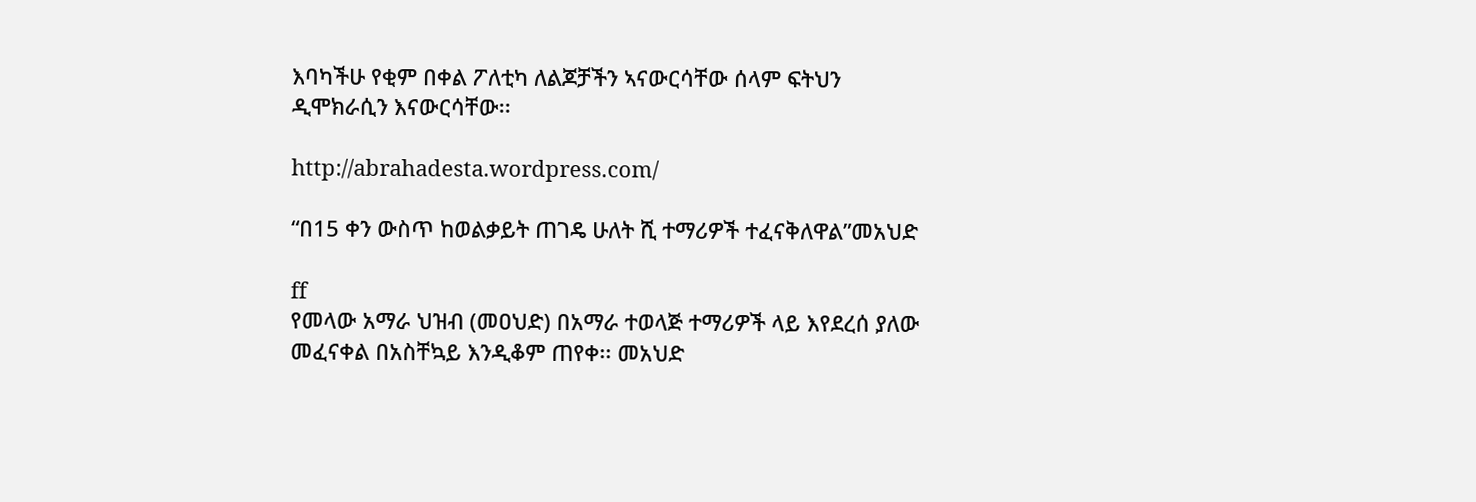እባካችሁ የቂም በቀል ፖለቲካ ለልጆቻችን ኣናውርሳቸው ሰላም ፍትህን ዲሞክራሲን እናውርሳቸው፡፡

http://abrahadesta.wordpress.com/

“በ15 ቀን ውስጥ ከወልቃይት ጠገዴ ሁለት ሺ ተማሪዎች ተፈናቅለዋል”መአህድ

ff
የመላው አማራ ህዝብ (መዐህድ) በአማራ ተወላጅ ተማሪዎች ላይ እየደረሰ ያለው መፈናቀል በአስቸኳይ እንዲቆም ጠየቀ፡፡ መአህድ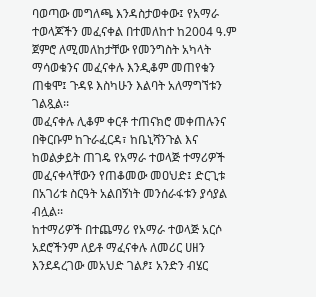ባወጣው መግለጫ እንዳስታወቀው፤ የአማራ ተወላጆችን መፈናቀል በተመለከተ ከ2004 ዓ.ም ጀምሮ ለሚመለከታቸው የመንግስት አካላት ማሳወቁንና መፈናቀሉ እንዲቆም መጠየቁን ጠቁሞ፤ ጉዳዩ እስካሁን እልባት አለማግኘቱን ገልጿል፡፡
መፈናቀሉ ሊቆም ቀርቶ ተጠናክሮ መቀጠሉንና በቅርቡም ከጉራፈርዳ፣ ከቤኒሻንጉል እና ከወልቃይት ጠገዴ የአማራ ተወላጅ ተማሪዎች መፈናቀላቸውን የጠቆመው መዐህድ፤ ድርጊቱ በአገሪቱ ስርዓት አልበኝነት መንሰራፋቱን ያሳያል ብሏል፡፡
ከተማሪዎች በተጨማሪ የአማራ ተወላጅ አርሶ አደሮችንም ለይቶ ማፈናቀሉ ለመሪር ሀዘን እንደዳረገው መአህድ ገልፆ፤ አንድን ብሄር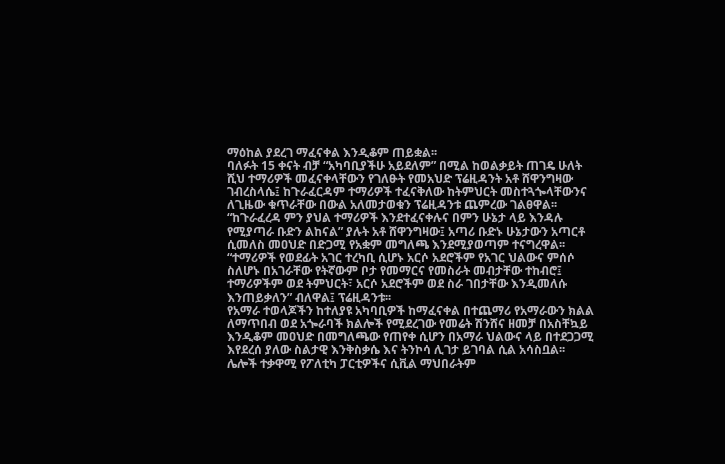ማዕከል ያደረገ ማፈናቀል እንዲቆም ጠይቋል፡፡
ባለፉት 15 ቀናት ብቻ “አካባቢያችሁ አይደለም” በሚል ከወልቃይት ጠገዴ ሁለት ሺህ ተማሪዎች መፈናቀላቸውን የገለፁት የመአህድ ፕሬዚዳንት አቶ ሸዋንግዛው ገብረስላሴ፤ ከጉራፈርዳም ተማሪዎች ተፈናቅለው ከትምህርት መስተጓጐላቸውንና ለጊዜው ቁጥራቸው በውል አለመታወቁን ፕሬዚዳንቱ ጨምረው ገልፀዋል፡፡ “ከጉራፈረዳ ምን ያህል ተማሪዎች እንደተፈናቀሉና በምን ሁኔታ ላይ እንዳሉ የሚያጣራ ቡድን ልከናል” ያሉት አቶ ሸዋንግዛው፤ አጣሪ ቡድኑ ሁኔታውን አጣርቶ ሲመለስ መዐህድ በድጋሚ የአቋም መግለጫ እንደሚያወጣም ተናግረዋል፡፡
“ተማሪዎች የወደፊት አገር ተረካቢ ሲሆኑ አርሶ አደሮችም የአገር ህልውና ምሰሶ ስለሆኑ በአገራቸው የትኛውም ቦታ የመማርና የመስራት መብታቸው ተከብሮ፤ ተማሪዎችም ወደ ትምህርት፣ አርሶ አደሮችም ወደ ስራ ገበታቸው እንዲመለሱ እንጠይቃለን” ብለዋል፤ ፕሬዚዳንቱ፡፡
የአማራ ተወላጆችን ከተለያዩ አካባቢዎች ከማፈናቀል በተጨማሪ የአማራውን ክልል ለማጥበብ ወደ አጐራባች ክልሎች የሚደረገው የመሬት ሽንሸና ዘመቻ በአስቸኳይ እንዲቆም መዐህድ በመግለጫው የጠየቀ ሲሆን በአማራ ህልውና ላይ በተደጋጋሚ እየደረሰ ያለው ስልታዊ እንቅስቃሴ እና ትንኮሳ ሊገታ ይገባል ሲል አሳስቧል፡፡ ሌሎች ተቃዋሚ የፖለቲካ ፓርቲዎችና ሲቪል ማህበራትም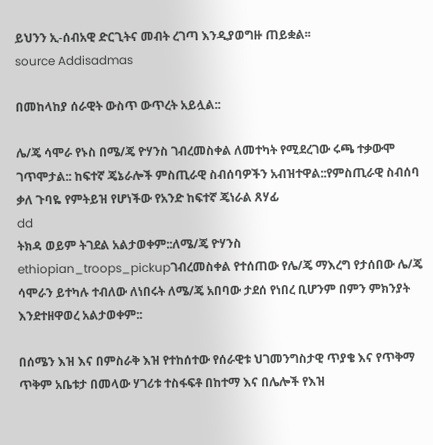ይህንን ኢ-ሰብአዊ ድርጊትና መብት ረገጣ እንዲያወግዙ ጠይቋል፡፡
source Addisadmas

በመከላከያ ሰራዊት ውስጥ ውጥረት አይሏል::

ሌ/ጄ ሳሞራ የኑስ በሜ/ጄ ዮሃንስ ገብረመስቀል ለመተካት የሚደረገው ሩጫ ተቃውሞ ገጥሞታል:: ከፍተኛ ጄኔራሎች ምስጢራዊ ስብሰባዎችን አብዝተዋል::የምስጢራዊ ስብሰባ ቃለ ጉባዬ የምትይዝ የሆነችው የአንድ ከፍተኛ ጄነራል ጸሃፊ
dd
ትክዳ ወይም ትገደል አልታወቀም::ለሜ/ጄ ዮሃንስ ethiopian_troops_pickupገብረመስቀል የተሰጠው የሌ/ጄ ማእረግ የታሰበው ሌ/ጄ ሳሞራን ይተካሉ ተብለው ለነበሩት ለሜ/ጄ አበባው ታደሰ የነበረ ቢሆንም በምን ምክንያት እንደተዘዋወረ አልታወቀም::

በሰሜን እዝ እና በምስራቅ እዝ የተከሰተው የሰራዊቱ ህገመንግስታዊ ጥያቄ እና የጥቅማ ጥቅም አቤቱታ በመላው ሃገሪቱ ተስፋፍቶ በከተማ እና በሌሎች የእዝ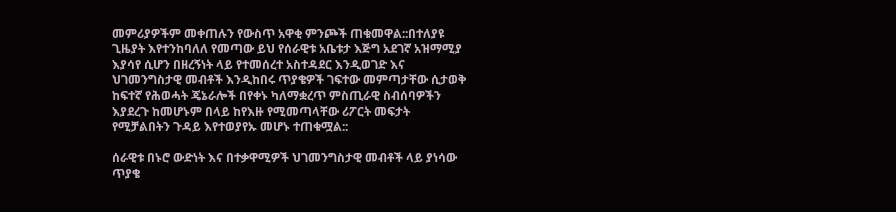መምሪያዎችም መቀጠሉን የውስጥ አዋቂ ምንጮች ጠቁመዋል::በተለያዩ ጊዜያት እየተንከባለለ የመጣው ይህ የሰራዊቱ አቤቱታ እጅግ አደገኛ አዝማሚያ እያሳየ ሲሆን በዘረኝነት ላይ የተመሰረተ አስተዳደር እንዲወገድ እና ህገመንግስታዊ መብቶች እንዲከበሩ ጥያቄዎች ገፍተው መምጣታቸው ሲታወቅ ከፍተኛ የሕወሓት ጄኔራሎች በየቀኑ ካለማቋረጥ ምስጢራዊ ስብሰባዎችን እያደረጉ ከመሆኑም በላይ ከየእዙ የሚመጣላቸው ሪፖርት መፍታት የሚቻልበትን ጉዳይ እየተወያየኡ መሆኑ ተጠቁሟል::

ሰራዊቱ በኑሮ ውድነት እና በተቃዋሚዎች ህገመንግስታዊ መብቶች ላይ ያነሳው ጥያቄ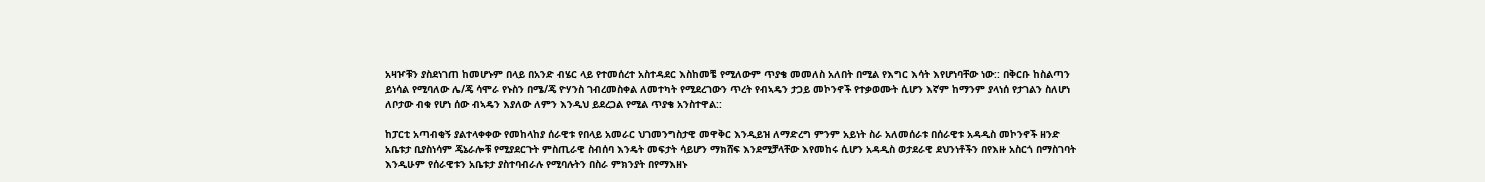አዛዦቹን ያስደነገጠ ከመሆኑም በላይ በአንድ ብሄር ላይ የተመሰረተ አስተዳደር እስከመቼ የሚለውም ጥያቄ መመለስ አለበት በሚል የእግር እሳት እየሆነባቸው ነው:: በቅርቡ ከስልጣን ይነሳል የሚባለው ሌ/ጄ ሳሞራ የኑስን በሜ/ጄ ዮሃንስ ገብረመስቀል ለመተካት የሚደረገውን ጥረት የብኣዴን ታጋይ መኮንኖች የተቃወሙት ሲሆን እኛም ከማንም ያላነሰ የታገልን ስለሆነ ለቦታው ብቁ የሆነ ሰው ብኣዴን እያለው ለምን እንዲህ ይደረጋል የሚል ጥያቄ አንስተዋል::

ከፓርቲ አጣብቂኝ ያልተላቀቀው የመከላከያ ሰራዊቱ የበላይ አመራር ህገመንግስታዊ መዋቅር እንዲይዝ ለማድረግ ምንም አይነት ስራ አለመሰራቱ በሰራዊቱ አዳዲስ መኮንኖች ዘንድ አቤቱታ ቢያስነሳም ጄኔራሎቹ የሚያደርጉት ምስጢራዊ ስብሰባ እንዴት መፍታት ሳይሆን ማክሸፍ እንደሚቻላቸው እየመከሩ ሲሆን አዳዲስ ወታደራዊ ደህንነቶችን በየእዙ አስርጎ በማስገባት እንዲሁም የሰራዊቱን አቤቱታ ያስተባብራሉ የሚባሉትን በስራ ምክንያት በየማእዘኑ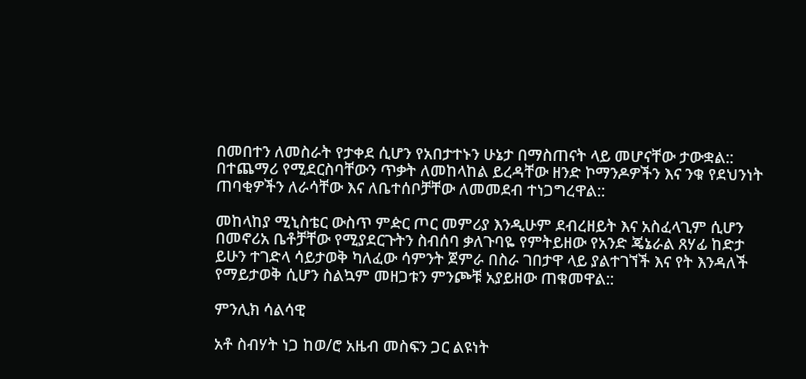በመበተን ለመስራት የታቀደ ሲሆን የአበታተኑን ሁኔታ በማስጠናት ላይ መሆናቸው ታውቋል:: በተጨማሪ የሚደርስባቸውን ጥቃት ለመከላከል ይረዳቸው ዘንድ ኮማንዶዎችን እና ንቁ የደህንነት ጠባቂዎችን ለራሳቸው እና ለቤተሰቦቻቸው ለመመደብ ተነጋግረዋል::

መከላከያ ሚኒስቴር ውስጥ ምዽር ጦር መምሪያ እንዲሁም ደብረዘይት እና አስፈላጊም ሲሆን በመኖሪአ ቤቶቻቸው የሚያደርጉትን ስብሰባ ቃለጉባዬ የምትይዘው የአንድ ጄኔራል ጸሃፊ ከድታ ይሁን ተገድላ ሳይታወቅ ካለፈው ሳምንት ጀምራ በስራ ገበታዋ ላይ ያልተገኘች እና የት እንዳለች የማይታወቅ ሲሆን ስልኳም መዘጋቱን ምንጮቹ አያይዘው ጠቁመዋል::

ምንሊክ ሳልሳዊ

አቶ ስብሃት ነጋ ከወ/ሮ አዜብ መስፍን ጋር ልዩነት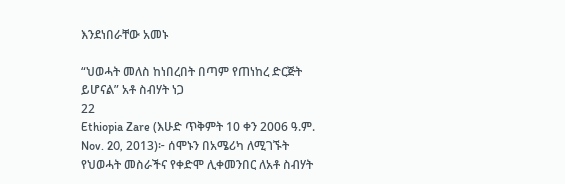እንደነበራቸው አመኑ

“ህወሓት መለስ ከነበረበት በጣም የጠነከረ ድርጅት ይሆናል” አቶ ስብሃት ነጋ
22
Ethiopia Zare (እሁድ ጥቅምት 10 ቀን 2006 ዓ.ም. Nov. 20, 2013)፦ ሰሞኑን በአሜሪካ ለሚገኙት የህወሓት መስራችና የቀድሞ ሊቀመንበር ለአቶ ስብሃት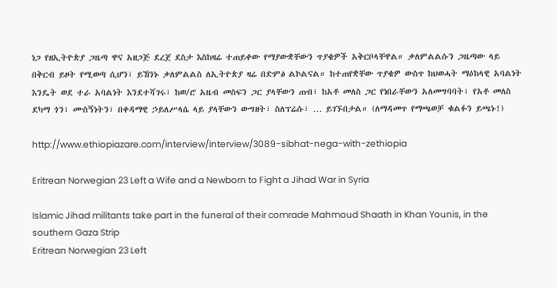ነጋ የዘኢትዮጵያ ጋዜጣ ዋና አዘጋጅ ደረጀ ደስታ እስከዛሬ ተጠይቀው የማያውቋቸውን ጥያቄዎች አቅርቦላቸዋል። ቃለምልልሱን ጋዜጣው ላይ በቅርብ ይዞት የሚወጣ ሲሆን፣ ይኸንኑ ቃለምልልስ ለኢትዮጵያ ዛሬ በድምፅ ልኮልናል። ከተጠየቋቸው ጥያቄዎ ውስጥ ከህወሓት ማዕከላዊ አባልነት እንዴት ወደ ተራ አባልነት እንደተሻገሩ፣ ከወ/ሮ አዜብ መስፍን ጋር ያላቸውን ጠብ፣ ከአቶ መለስ ጋር የነበራቸውን አለመግባባት፣ የአቶ መለስ ደካማ ጎን፣ ሙስኝነትን፣ በቀዳማዊ ኃይለሥላሴ ላይ ያላቸውን ውግዘት፣ ስለፕሬሱ፣ … ይገኙበታል። (ለማዳመጥ የማጫወቻ ቁልፉን ይጫኑ!)

http://www.ethiopiazare.com/interview/interview/3089-sibhat-nega-with-zethiopia

Eritrean Norwegian 23 Left a Wife and a Newborn to Fight a Jihad War in Syria

Islamic Jihad militants take part in the funeral of their comrade Mahmoud Shaath in Khan Younis, in the southern Gaza Strip
Eritrean Norwegian 23 Left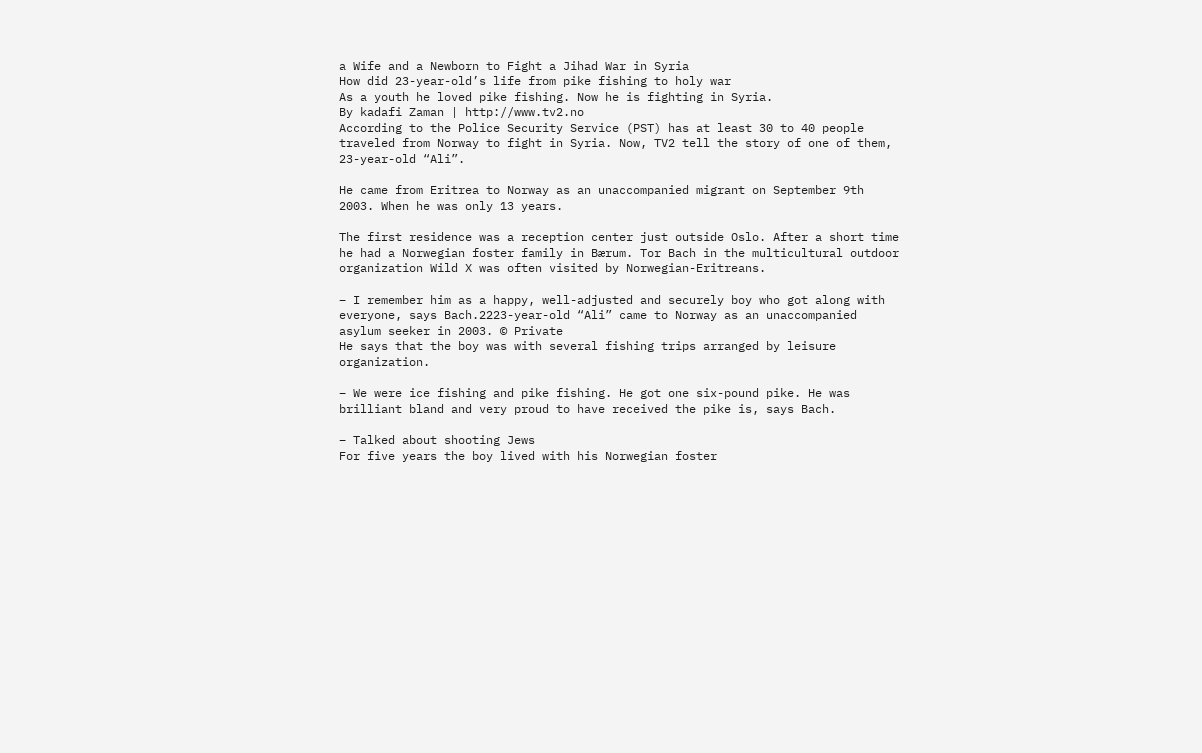a Wife and a Newborn to Fight a Jihad War in Syria
How did 23-year-old’s life from pike fishing to holy war
As a youth he loved pike fishing. Now he is fighting in Syria.
By kadafi Zaman | http://www.tv2.no
According to the Police Security Service (PST) has at least 30 to 40 people traveled from Norway to fight in Syria. Now, TV2 tell the story of one of them, 23-year-old “Ali”.

He came from Eritrea to Norway as an unaccompanied migrant on September 9th 2003. When he was only 13 years.

The first residence was a reception center just outside Oslo. After a short time he had a Norwegian foster family in Bærum. Tor Bach in the multicultural outdoor organization Wild X was often visited by Norwegian-Eritreans.

– I remember him as a happy, well-adjusted and securely boy who got along with everyone, says Bach.2223-year-old “Ali” came to Norway as an unaccompanied asylum seeker in 2003. © Private
He says that the boy was with several fishing trips arranged by leisure organization.

– We were ice fishing and pike fishing. He got one six-pound pike. He was brilliant bland and very proud to have received the pike is, says Bach.

– Talked about shooting Jews
For five years the boy lived with his Norwegian foster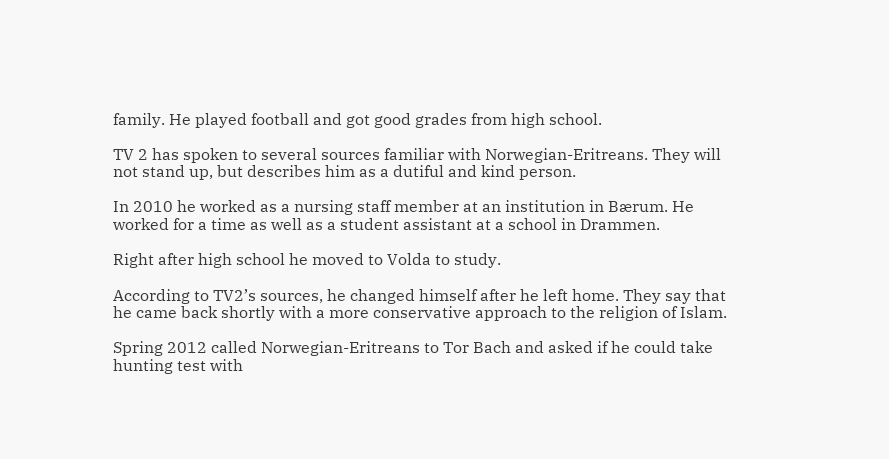family. He played football and got good grades from high school.

TV 2 has spoken to several sources familiar with Norwegian-Eritreans. They will not stand up, but describes him as a dutiful and kind person.

In 2010 he worked as a nursing staff member at an institution in Bærum. He worked for a time as well as a student assistant at a school in Drammen.

Right after high school he moved to Volda to study.

According to TV2’s sources, he changed himself after he left home. They say that he came back shortly with a more conservative approach to the religion of Islam.

Spring 2012 called Norwegian-Eritreans to Tor Bach and asked if he could take hunting test with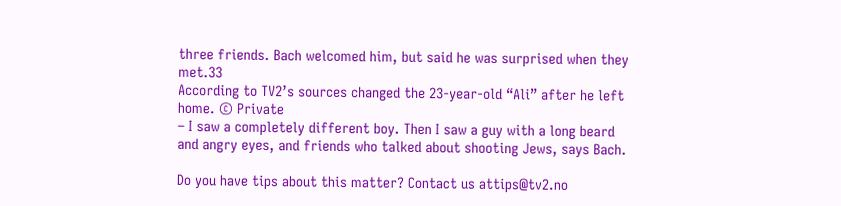three friends. Bach welcomed him, but said he was surprised when they met.33
According to TV2’s sources changed the 23-year-old “Ali” after he left home. © Private
– I saw a completely different boy. Then I saw a guy with a long beard and angry eyes, and friends who talked about shooting Jews, says Bach.

Do you have tips about this matter? Contact us attips@tv2.no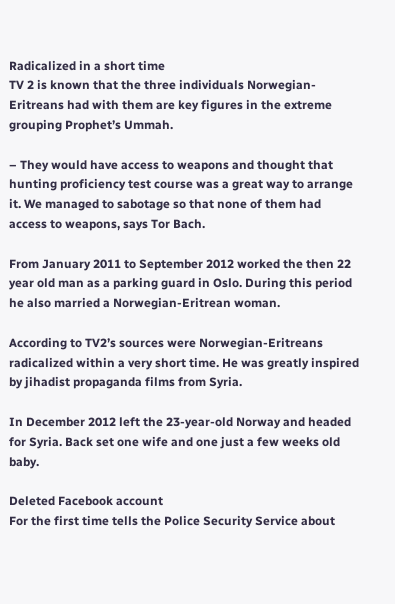Radicalized in a short time
TV 2 is known that the three individuals Norwegian-Eritreans had with them are key figures in the extreme grouping Prophet’s Ummah.

– They would have access to weapons and thought that hunting proficiency test course was a great way to arrange it. We managed to sabotage so that none of them had access to weapons, says Tor Bach.

From January 2011 to September 2012 worked the then 22 year old man as a parking guard in Oslo. During this period he also married a Norwegian-Eritrean woman.

According to TV2’s sources were Norwegian-Eritreans radicalized within a very short time. He was greatly inspired by jihadist propaganda films from Syria.

In December 2012 left the 23-year-old Norway and headed for Syria. Back set one wife and one just a few weeks old baby.

Deleted Facebook account
For the first time tells the Police Security Service about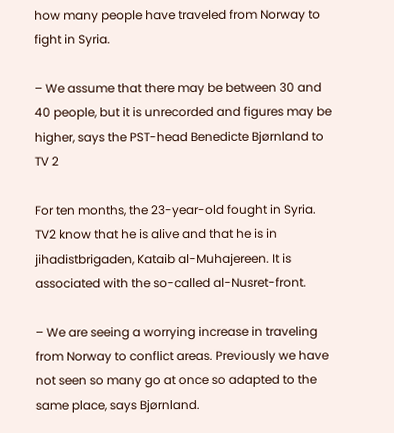how many people have traveled from Norway to fight in Syria.

– We assume that there may be between 30 and 40 people, but it is unrecorded and figures may be higher, says the PST-head Benedicte Bjørnland to TV 2

For ten months, the 23-year-old fought in Syria. TV2 know that he is alive and that he is in jihadistbrigaden, Kataib al-Muhajereen. It is associated with the so-called al-Nusret-front.

– We are seeing a worrying increase in traveling from Norway to conflict areas. Previously we have not seen so many go at once so adapted to the same place, says Bjørnland.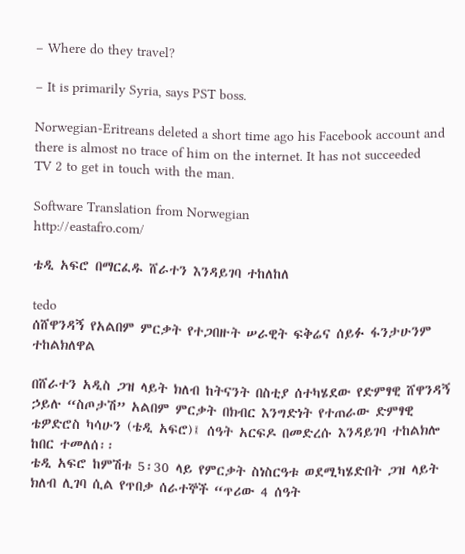– Where do they travel?

– It is primarily Syria, says PST boss.

Norwegian-Eritreans deleted a short time ago his Facebook account and there is almost no trace of him on the internet. It has not succeeded TV 2 to get in touch with the man.

Software Translation from Norwegian
http://eastafro.com/

ቴዲ አፍሮ በማርፈዱ ሸራተን እንዳይገባ ተከለከለ

tedo
ሰሸዋንዳኝ የአልበም ምርቃት የተጋበዙት ሠራዊት ፍቅሬና ሰይፉ ፋንታሁንም ተከልክለዋል

በሸራተን አዲስ ጋዝ ላይት ክለብ ከትናንት በስቲያ ሰተካሄደው የድምፃዊ ሸዋንዳኝ ኃይሉ “ስጦታሽ” አልበም ምርቃት በክብር እንግድነት የተጠራው ድምፃዊ ቴዎድሮስ ካሳሁን (ቴዲ አፍሮ)፤ ሰዓት አርፍዶ በመድረሱ እንዳይገባ ተከልክሎ ከበር ተመለሰ፡፡
ቴዲ አፍሮ ከምሽቱ 5፡30 ላይ የምርቃት ስነስርዓቱ ወደሚካሄድበት ጋዝ ላይት ክለብ ሊገባ ሲል የጥበቃ ሰራተኞች “ጥሪው 4 ሰዓት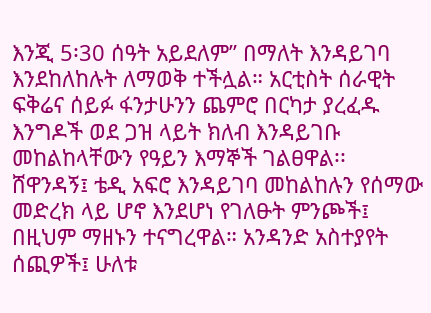እንጂ 5፡30 ሰዓት አይደለም” በማለት እንዳይገባ እንደከለከሉት ለማወቅ ተችሏል። አርቲስት ሰራዊት ፍቅሬና ሰይፉ ፋንታሁንን ጨምሮ በርካታ ያረፈዱ እንግዶች ወደ ጋዝ ላይት ክለብ እንዳይገቡ መከልከላቸውን የዓይን እማኞች ገልፀዋል፡፡ ሸዋንዳኝ፤ ቴዲ አፍሮ እንዳይገባ መከልከሉን የሰማው መድረክ ላይ ሆኖ እንደሆነ የገለፁት ምንጮች፤ በዚህም ማዘኑን ተናግረዋል። አንዳንድ አስተያየት ሰጪዎች፤ ሁለቱ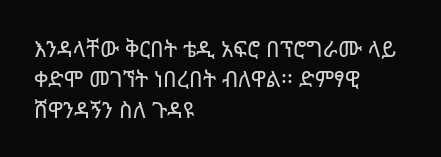እንዳላቸው ቅርበት ቴዲ አፍሮ በፕሮግራሙ ላይ ቀድሞ መገኘት ነበረበት ብለዋል፡፡ ድምፃዊ ሸዋንዳኝን ስለ ጉዳዩ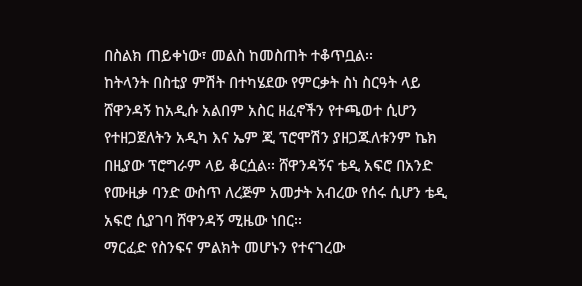በስልክ ጠይቀነው፣ መልስ ከመስጠት ተቆጥቧል፡፡
ከትላንት በስቲያ ምሽት በተካሄደው የምርቃት ስነ ስርዓት ላይ ሸዋንዳኝ ከአዲሱ አልበም አስር ዘፈኖችን የተጫወተ ሲሆን የተዘጋጀለትን አዲካ እና ኤም ጂ ፕሮሞሽን ያዘጋጁለቱንም ኬክ በዚያው ፕሮግራም ላይ ቆርሷል፡፡ ሸዋንዳኝና ቴዲ አፍሮ በአንድ የሙዚቃ ባንድ ውስጥ ለረጅም አመታት አብረው የሰሩ ሲሆን ቴዲ አፍሮ ሲያገባ ሸዋንዳኝ ሚዜው ነበር፡፡
ማርፈድ የስንፍና ምልክት መሆኑን የተናገረው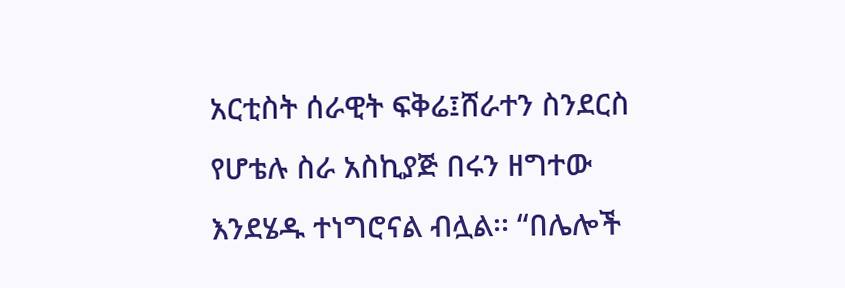አርቲስት ሰራዊት ፍቅሬ፤ሸራተን ስንደርስ የሆቴሉ ስራ አስኪያጅ በሩን ዘግተው እንደሄዱ ተነግሮናል ብሏል፡፡ “በሌሎች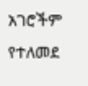አገሮችም የተለመደ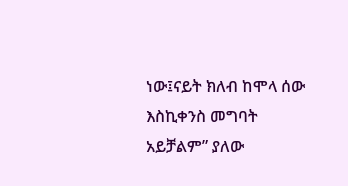ነው፤ናይት ክለብ ከሞላ ሰው እስኪቀንስ መግባት አይቻልም” ያለው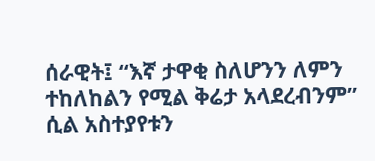ሰራዊት፤ “እኛ ታዋቂ ስለሆንን ለምን ተከለከልን የሚል ቅሬታ አላደረብንም” ሲል አስተያየቱን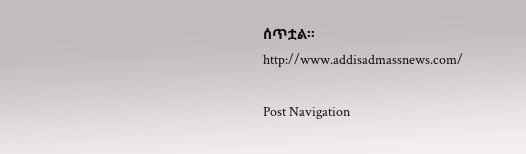ሰጥቷል፡፡
http://www.addisadmassnews.com/

Post Navigation